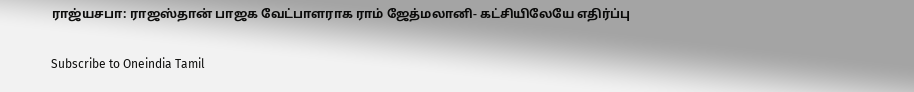ராஜ்யசபா: ராஜஸ்தான் பாஜக வேட்பாளராக ராம் ஜேத்மலானி- கட்சியிலேயே எதிர்ப்பு

Subscribe to Oneindia Tamil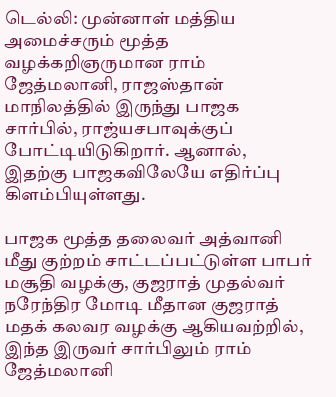டெல்லி: முன்னாள் மத்திய அமைச்சரும் மூத்த வழக்கறிஞருமான ராம் ஜேத்மலானி, ராஜஸ்தான் மாநிலத்தில் இருந்து பாஜக சார்பில், ராஜ்யசபாவுக்குப் போட்டியிடுகிறார். ஆனால், இதற்கு பாஜகவிலேயே எதிர்ப்பு கிளம்பியுள்ளது.

பாஜக மூத்த தலைவர் அத்வானி மீது குற்றம் சாட்டப்பட்டுள்ள பாபர் மசூதி வழக்கு, குஜராத் முதல்வர் நரேந்திர மோடி மீதான குஜராத் மதக் கலவர வழக்கு ஆகியவற்றில், இந்த இருவர் சார்பிலும் ராம் ஜேத்மலானி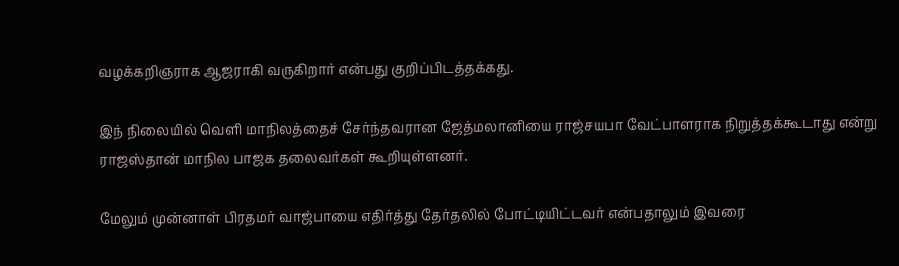வழக்கறிஞராக ஆஜராகி வருகிறார் என்பது குறிப்பிடத்தக்கது.

இந் நிலையில் வெளி மாநிலத்தைச் சேர்ந்தவரான ஜேத்மலானியை ராஜ்சயபா வேட்பாளராக நிறுத்தக்கூடாது என்று ராஜஸ்தான் மாநில பாஜக தலைவர்கள் கூறியுள்ளனர்.

மேலும் முன்னாள் பிரதமர் வாஜ்பாயை எதிர்த்து தேர்தலில் போட்டியிட்டவர் என்பதாலும் இவரை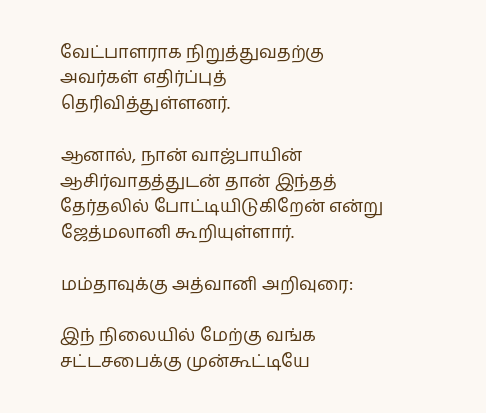வேட்பாளராக நிறுத்துவதற்கு அவர்கள் எதிர்ப்புத் தெரிவித்துள்ளனர்.

ஆனால், நான் வாஜ்பாயின் ஆசிர்வாதத்துடன் தான் இந்தத் தேர்தலில் போட்டியிடுகிறேன் என்று ஜேத்மலானி கூறியுள்ளார்.

மம்தாவுக்கு அத்வானி அறிவுரை:

இந் நிலையில் மேற்கு வங்க சட்டசபைக்கு முன்கூட்டியே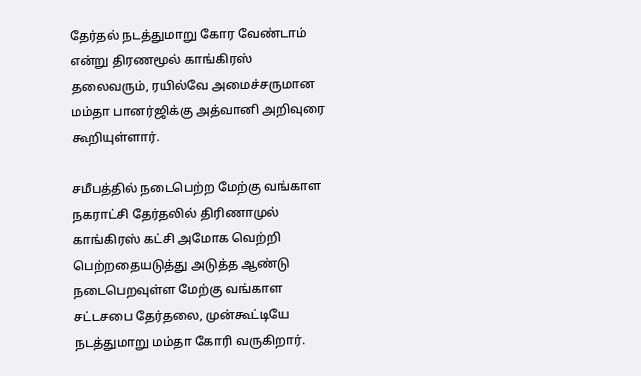தேர்தல் நடத்துமாறு கோர வேண்டாம் என்று திரணமூல் காங்கிரஸ் தலைவரும், ரயில்வே அமைச்சருமான மம்தா பானர்ஜிக்கு அத்வானி அறிவுரை கூறியுள்ளார்.

சமீபத்தில் நடைபெற்ற மேற்கு வங்காள நகராட்சி தேர்தலில் திரிணாமுல் காங்கிரஸ் கட்சி அமோக வெற்றி பெற்றதையடுத்து அடுத்த ஆண்டு நடைபெறவுள்ள மேற்கு வங்காள சட்டசபை தேர்தலை, முன்கூட்டியே நடத்துமாறு மம்தா கோரி வருகிறார்.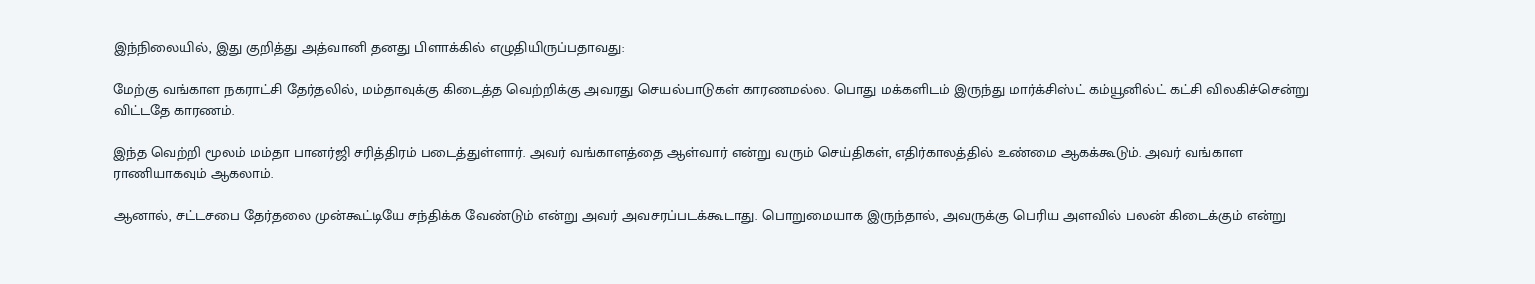இந்நிலையில், இது குறித்து அத்வானி தனது பிளாக்கில் எழுதியிருப்பதாவது:

மேற்கு வங்காள நகராட்சி தேர்தலில், மம்தாவுக்கு கிடைத்த வெற்றிக்கு அவரது செயல்பாடுகள் காரணமல்ல. பொது மக்களிடம் இருந்து மார்க்சிஸ்ட் கம்யூனில்ட் கட்சி விலகிச்சென்று விட்டதே காரணம்.

இந்த வெற்றி மூலம் மம்தா பானர்ஜி சரித்திரம் படைத்துள்ளார். அவர் வங்காளத்தை ஆள்வார் என்று வரும் செய்திகள், எதிர்காலத்தில் உண்மை ஆகக்கூடும். அவர் வங்காள ராணியாகவும் ஆகலாம்.

ஆனால், சட்டசபை தேர்தலை முன்கூட்டியே சந்திக்க வேண்டும் என்று அவர் அவசரப்படக்கூடாது. பொறுமையாக இருந்தால், அவருக்கு பெரிய அளவில் பலன் கிடைக்கும் என்று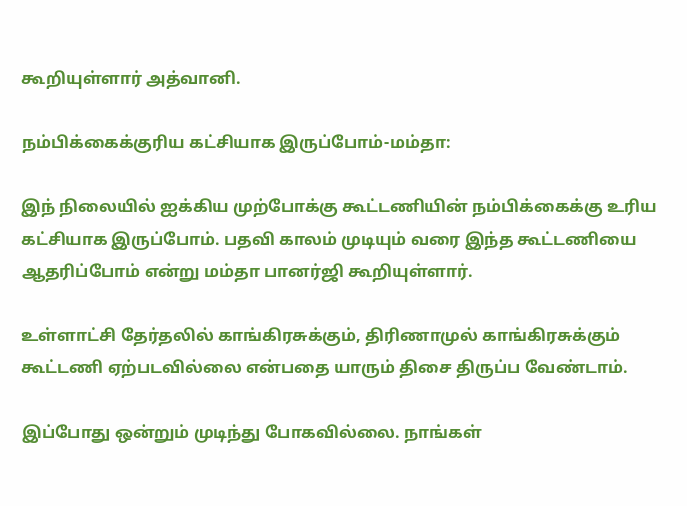கூறியுள்ளார் அத்வானி.

நம்பிக்கைக்குரிய கட்சியாக இருப்போம்-மம்தா:

இந் நிலையில் ஐக்கிய முற்போக்கு கூட்டணியின் நம்பிக்கைக்கு உரிய கட்சியாக இருப்போம். பதவி காலம் முடியும் வரை இந்த கூட்டணியை ஆதரிப்போம் என்று மம்தா பானர்ஜி கூறியுள்ளார்.

உள்ளாட்சி தேர்தலில் காங்கிரசுக்கும், திரிணாமுல் காங்கிரசுக்கும் கூட்டணி ஏற்படவில்லை என்பதை யாரும் திசை திருப்ப வேண்டாம்.

இப்போது ஒன்றும் முடிந்து போகவில்லை. நாங்கள்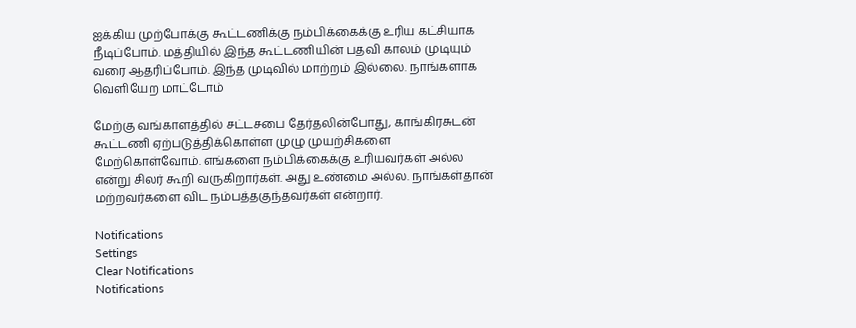ஐக்கிய முற்போக்கு கூட்டணிக்கு நம்பிக்கைக்கு உரிய கட்சியாக நீடிப்போம். மத்தியில் இந்த கூட்டணியின் பதவி காலம் முடியும் வரை ஆதரிப்போம். இந்த முடிவில் மாற்றம் இல்லை. நாங்களாக வெளியேற மாட்டோம்

மேற்கு வங்காளத்தில் சட்டசபை தேர்தலின்போது, காங்கிரசுடன் கூட்டணி ஏற்படுத்திக்கொள்ள முழு முயற்சிகளை மேற்கொள்வோம். எங்களை நம்பிக்கைக்கு உரியவர்கள் அல்ல என்று சிலர் கூறி வருகிறார்கள். அது உண்மை அல்ல. நாங்கள்தான் மற்றவர்களை விட நம்பத்தகுந்தவர்கள் என்றார்.

Notifications
Settings
Clear Notifications
Notifications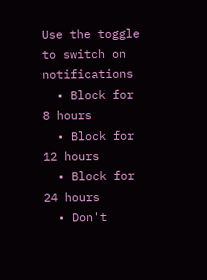Use the toggle to switch on notifications
  • Block for 8 hours
  • Block for 12 hours
  • Block for 24 hours
  • Don't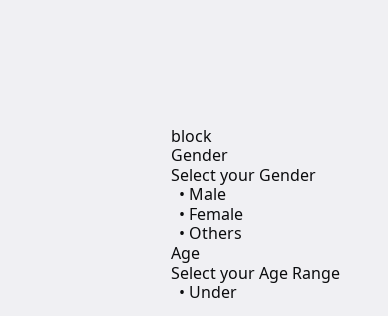block
Gender
Select your Gender
  • Male
  • Female
  • Others
Age
Select your Age Range
  • Under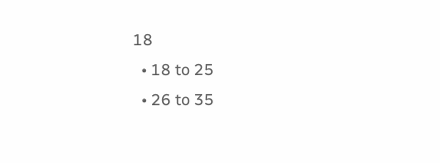18
  • 18 to 25
  • 26 to 35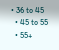• 36 to 45
  • 45 to 55
  • 55+